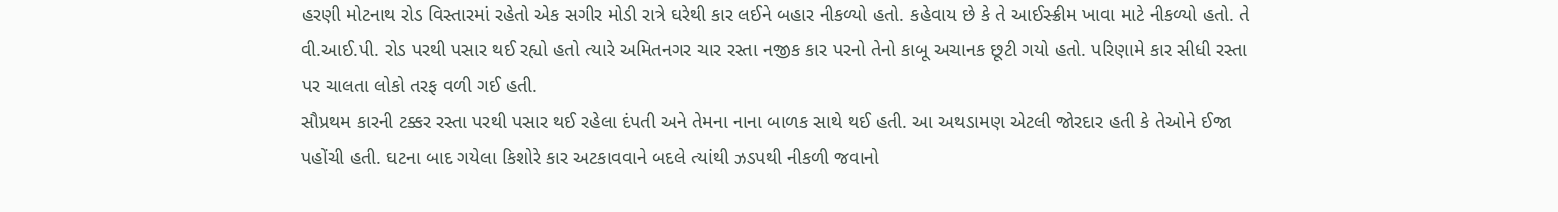હરણી મોટનાથ રોડ વિસ્તારમાં રહેતો એક સગીર મોડી રાત્રે ઘરેથી કાર લઈને બહાર નીકળ્યો હતો. કહેવાય છે કે તે આઈસ્ક્રીમ ખાવા માટે નીકળ્યો હતો. તે વી.આઈ.પી. રોડ પરથી પસાર થઈ રહ્યો હતો ત્યારે અમિતનગર ચાર રસ્તા નજીક કાર પરનો તેનો કાબૂ અચાનક છૂટી ગયો હતો. પરિણામે કાર સીધી રસ્તા પર ચાલતા લોકો તરફ વળી ગઈ હતી.
સૌપ્રથમ કારની ટક્કર રસ્તા પરથી પસાર થઈ રહેલા દંપતી અને તેમના નાના બાળક સાથે થઈ હતી. આ અથડામણ એટલી જોરદાર હતી કે તેઓને ઈજા પહોંચી હતી. ઘટના બાદ ગયેલા કિશોરે કાર અટકાવવાને બદલે ત્યાંથી ઝડપથી નીકળી જવાનો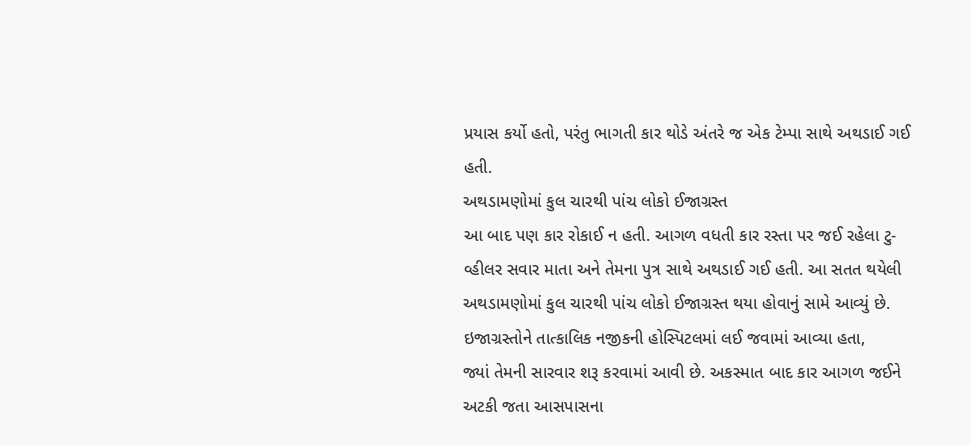પ્રયાસ કર્યો હતો, પરંતુ ભાગતી કાર થોડે અંતરે જ એક ટેમ્પા સાથે અથડાઈ ગઈ હતી.
અથડામણોમાં કુલ ચારથી પાંચ લોકો ઈજાગ્રસ્ત
આ બાદ પણ કાર રોકાઈ ન હતી. આગળ વધતી કાર રસ્તા પર જઈ રહેલા ટુ-વ્હીલર સવાર માતા અને તેમના પુત્ર સાથે અથડાઈ ગઈ હતી. આ સતત થયેલી અથડામણોમાં કુલ ચારથી પાંચ લોકો ઈજાગ્રસ્ત થયા હોવાનું સામે આવ્યું છે. ઇજાગ્રસ્તોને તાત્કાલિક નજીકની હોસ્પિટલમાં લઈ જવામાં આવ્યા હતા,
જ્યાં તેમની સારવાર શરૂ કરવામાં આવી છે. અકસ્માત બાદ કાર આગળ જઈને અટકી જતા આસપાસના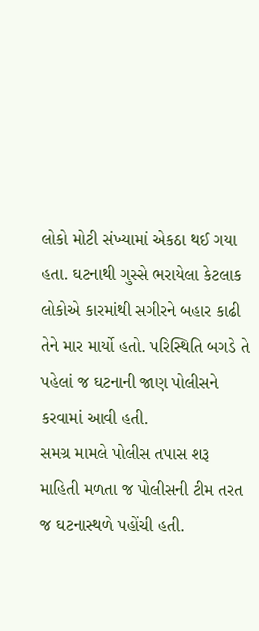લોકો મોટી સંખ્યામાં એકઠા થઈ ગયા હતા. ઘટનાથી ગુસ્સે ભરાયેલા કેટલાક લોકોએ કારમાંથી સગીરને બહાર કાઢી તેને માર માર્યો હતો. પરિસ્થિતિ બગડે તે પહેલાં જ ઘટનાની જાણ પોલીસને કરવામાં આવી હતી.
સમગ્ર મામલે પોલીસ તપાસ શરૂ
માહિતી મળતા જ પોલીસની ટીમ તરત જ ઘટનાસ્થળે પહોંચી હતી.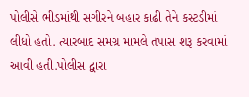પોલીસે ભીડમાંથી સગીરને બહાર કાઢી તેને કસ્ટડીમાં લીધો હતો. ત્યારબાદ સમગ્ર મામલે તપાસ શરૂ કરવામાં આવી હતી.પોલીસ દ્વારા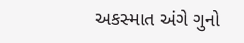અકસ્માત અંગે ગુનો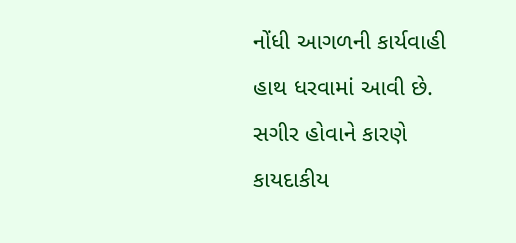નોંધી આગળની કાર્યવાહી હાથ ધરવામાં આવી છે.
સગીર હોવાને કારણે કાયદાકીય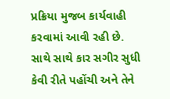પ્રક્રિયા મુજબ કાર્યવાહી કરવામાં આવી રહી છે. સાથે સાથે કાર સગીર સુધી કેવી રીતે પહોંચી અને તેને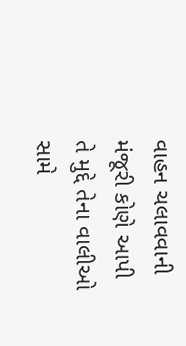વાહન ચલાવવાની મંજૂરી કોણે આપી તે મુદ્દે તેના વાલીઓ સામે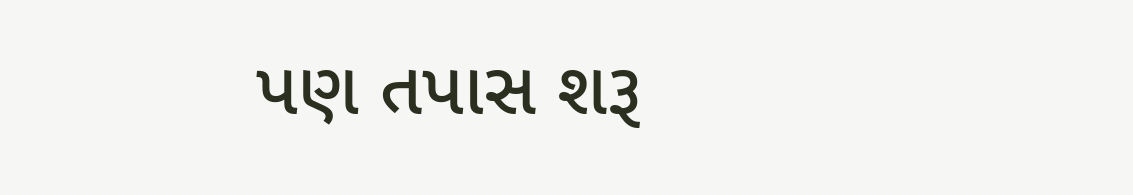પણ તપાસ શરૂ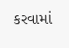કરવામાં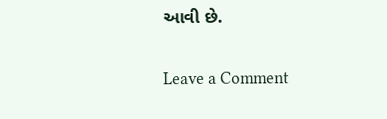આવી છે.


Leave a Comment